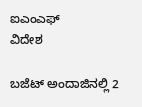ಐಎಂಎಫ್
ವಿದೇಶ

ಬಜೆಟ್ ಅಂದಾಜಿನಲ್ಲಿ 2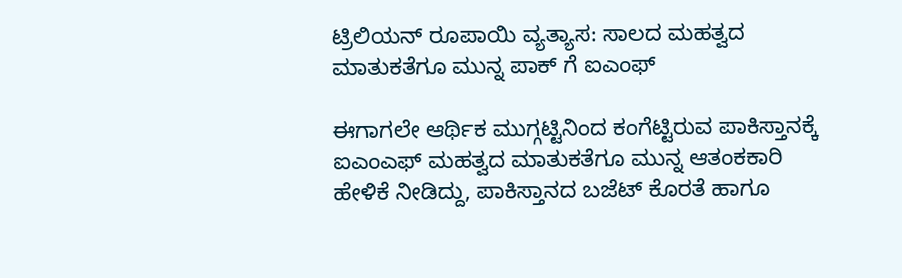ಟ್ರಿಲಿಯನ್ ರೂಪಾಯಿ ವ್ಯತ್ಯಾಸ: ಸಾಲದ ಮಹತ್ವದ ಮಾತುಕತೆಗೂ ಮುನ್ನ ಪಾಕ್ ಗೆ ಐಎಂಫ್

ಈಗಾಗಲೇ ಆರ್ಥಿಕ ಮುಗ್ಗಟ್ಟಿನಿಂದ ಕಂಗೆಟ್ಟಿರುವ ಪಾಕಿಸ್ತಾನಕ್ಕೆ ಐಎಂಎಫ್ ಮಹತ್ವದ ಮಾತುಕತೆಗೂ ಮುನ್ನ ಆತಂಕಕಾರಿ ಹೇಳಿಕೆ ನೀಡಿದ್ದು, ಪಾಕಿಸ್ತಾನದ ಬಜೆಟ್ ಕೊರತೆ ಹಾಗೂ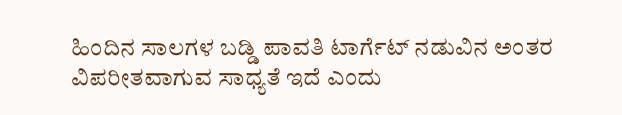ಹಿಂದಿನ ಸಾಲಗಳ ಬಡ್ಡಿ ಪಾವತಿ ಟಾರ್ಗೆಟ್ ನಡುವಿನ ಅಂತರ ವಿಪರೀತವಾಗುವ ಸಾಧ್ಯತೆ ಇದೆ ಎಂದು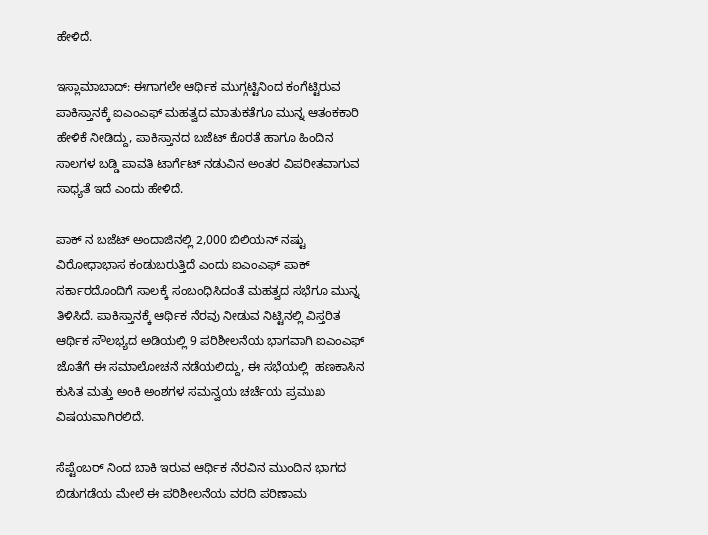ಹೇಳಿದೆ.

ಇಸ್ಲಾಮಾಬಾದ್: ಈಗಾಗಲೇ ಆರ್ಥಿಕ ಮುಗ್ಗಟ್ಟಿನಿಂದ ಕಂಗೆಟ್ಟಿರುವ ಪಾಕಿಸ್ತಾನಕ್ಕೆ ಐಎಂಎಫ್ ಮಹತ್ವದ ಮಾತುಕತೆಗೂ ಮುನ್ನ ಆತಂಕಕಾರಿ ಹೇಳಿಕೆ ನೀಡಿದ್ದು, ಪಾಕಿಸ್ತಾನದ ಬಜೆಟ್ ಕೊರತೆ ಹಾಗೂ ಹಿಂದಿನ ಸಾಲಗಳ ಬಡ್ಡಿ ಪಾವತಿ ಟಾರ್ಗೆಟ್ ನಡುವಿನ ಅಂತರ ವಿಪರೀತವಾಗುವ ಸಾಧ್ಯತೆ ಇದೆ ಎಂದು ಹೇಳಿದೆ.

ಪಾಕ್ ನ ಬಜೆಟ್ ಅಂದಾಜಿನಲ್ಲಿ 2,000 ಬಿಲಿಯನ್ ನಷ್ಟು ವಿರೋಧಾಭಾಸ ಕಂಡುಬರುತ್ತಿದೆ ಎಂದು ಐಎಂಎಫ್ ಪಾಕ್ ಸರ್ಕಾರದೊಂದಿಗೆ ಸಾಲಕ್ಕೆ ಸಂಬಂಧಿಸಿದಂತೆ ಮಹತ್ವದ ಸಭೆಗೂ ಮುನ್ನ ತಿಳಿಸಿದೆ. ಪಾಕಿಸ್ತಾನಕ್ಕೆ ಆರ್ಥಿಕ ನೆರವು ನೀಡುವ ನಿಟ್ಟಿನಲ್ಲಿ ವಿಸ್ತರಿತ ಆರ್ಥಿಕ ಸೌಲಭ್ಯದ ಅಡಿಯಲ್ಲಿ 9 ಪರಿಶೀಲನೆಯ ಭಾಗವಾಗಿ ಐಎಂಎಫ್ ಜೊತೆಗೆ ಈ ಸಮಾಲೋಚನೆ ನಡೆಯಲಿದ್ದು, ಈ ಸಭೆಯಲ್ಲಿ  ಹಣಕಾಸಿನ ಕುಸಿತ ಮತ್ತು ಅಂಕಿ ಅಂಶಗಳ ಸಮನ್ವಯ ಚರ್ಚೆಯ ಪ್ರಮುಖ ವಿಷಯವಾಗಿರಲಿದೆ.

ಸೆಪ್ಟೆಂಬರ್ ನಿಂದ ಬಾಕಿ ಇರುವ ಆರ್ಥಿಕ ನೆರವಿನ ಮುಂದಿನ ಭಾಗದ ಬಿಡುಗಡೆಯ ಮೇಲೆ ಈ ಪರಿಶೀಲನೆಯ ವರದಿ ಪರಿಣಾಮ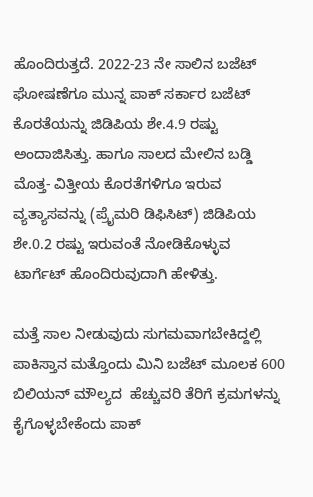ಹೊಂದಿರುತ್ತದೆ. 2022-23 ನೇ ಸಾಲಿನ ಬಜೆಟ್ ಘೋಷಣೆಗೂ ಮುನ್ನ ಪಾಕ್ ಸರ್ಕಾರ ಬಜೆಟ್ ಕೊರತೆಯನ್ನು ಜಿಡಿಪಿಯ ಶೇ.4.9 ರಷ್ಟು ಅಂದಾಜಿಸಿತ್ತು. ಹಾಗೂ ಸಾಲದ ಮೇಲಿನ ಬಡ್ಡಿ ಮೊತ್ತ- ವಿತ್ತೀಯ ಕೊರತೆಗಳಿಗೂ ಇರುವ ವ್ಯತ್ಯಾಸವನ್ನು (ಪ್ರೈಮರಿ ಡಿಫಿಸಿಟ್) ಜಿಡಿಪಿಯ ಶೇ.0.2 ರಷ್ಟು ಇರುವಂತೆ ನೋಡಿಕೊಳ್ಳುವ ಟಾರ್ಗೆಟ್ ಹೊಂದಿರುವುದಾಗಿ ಹೇಳಿತ್ತು.

ಮತ್ತೆ ಸಾಲ ನೀಡುವುದು ಸುಗಮವಾಗಬೇಕಿದ್ದಲ್ಲಿ ಪಾಕಿಸ್ತಾನ ಮತ್ತೊಂದು ಮಿನಿ ಬಜೆಟ್ ಮೂಲಕ 600 ಬಿಲಿಯನ್ ಮೌಲ್ಯದ  ಹೆಚ್ಚುವರಿ ತೆರಿಗೆ ಕ್ರಮಗಳನ್ನು ಕೈಗೊಳ್ಳಬೇಕೆಂದು ಪಾಕ್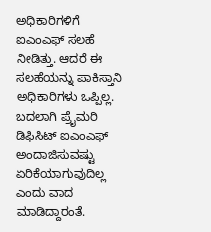ಅಧಿಕಾರಿಗಳಿಗೆ ಐಎಂಎಫ್ ಸಲಹೆ ನೀಡಿತ್ತು. ಆದರೆ ಈ ಸಲಹೆಯನ್ನು ಪಾಕಿಸ್ತಾನಿ ಅಧಿಕಾರಿಗಳು ಒಪ್ಪಿಲ್ಲ. ಬದಲಾಗಿ ಪ್ರೈಮರಿ ಡಿಫಿಸಿಟ್ ಐಎಂಎಫ್ ಅಂದಾಜಿಸುವಷ್ಟು ಏರಿಕೆಯಾಗುವುದಿಲ್ಲ ಎಂದು ವಾದ ಮಾಡಿದ್ದಾರಂತೆ.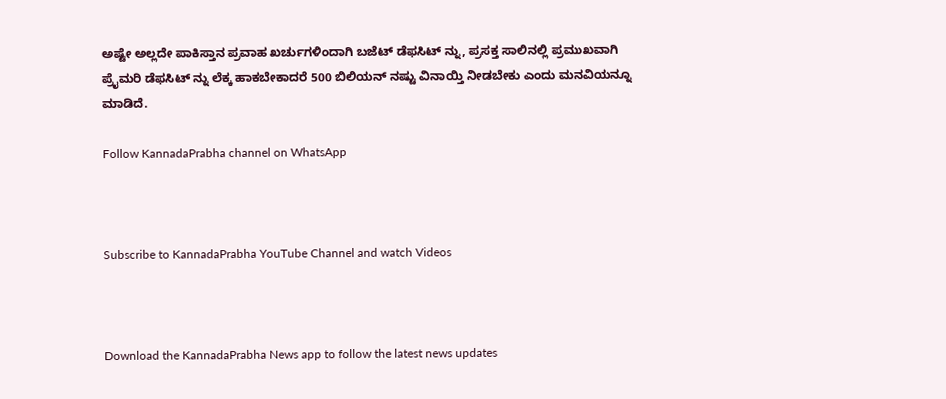ಅಷ್ಟೇ ಅಲ್ಲದೇ ಪಾಕಿಸ್ತಾನ ಪ್ರವಾಹ ಖರ್ಚುಗಳಿಂದಾಗಿ ಬಜೆಟ್ ಡೆಫಸಿಟ್ ನ್ನು, ಪ್ರಸಕ್ತ ಸಾಲಿನಲ್ಲಿ ಪ್ರಮುಖವಾಗಿ ಪ್ರೈಮರಿ ಡೆಫಸಿಟ್ ನ್ನು ಲೆಕ್ಕ ಹಾಕಬೇಕಾದರೆ 500 ಬಿಲಿಯನ್ ನಷ್ಟು ವಿನಾಯ್ತಿ ನೀಡಬೇಕು ಎಂದು ಮನವಿಯನ್ನೂ ಮಾಡಿದೆ.

Follow KannadaPrabha channel on WhatsApp



Subscribe to KannadaPrabha YouTube Channel and watch Videos



Download the KannadaPrabha News app to follow the latest news updates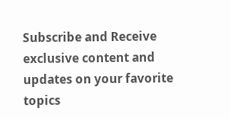Subscribe and Receive exclusive content and updates on your favorite topics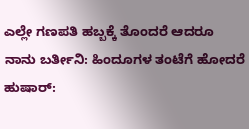ಎಲ್ಲೇ ಗಣಪತಿ ಹಬ್ಬಕ್ಕೆ ತೊಂದರೆ ಆದರೂ ನಾನು ಬರ್ತೀನಿ: ಹಿಂದೂಗಳ ತಂಟೆಗೆ ಹೋದರೆ ಹುಷಾರ್: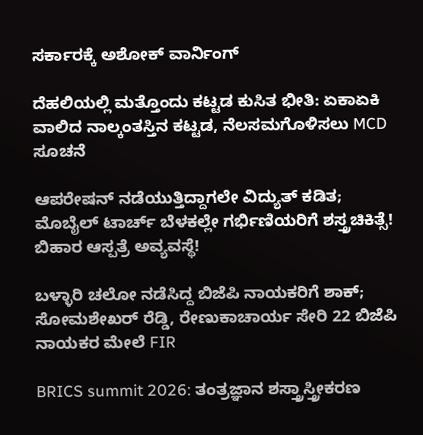ಸರ್ಕಾರಕ್ಕೆ ಅಶೋಕ್ ವಾರ್ನಿಂಗ್

ದೆಹಲಿಯಲ್ಲಿ ಮತ್ತೊಂದು ಕಟ್ಟಡ ಕುಸಿತ ಭೀತಿ: ಏಕಾಏಕಿ ವಾಲಿದ ನಾಲ್ಕಂತಸ್ತಿನ ಕಟ್ಟಡ, ನೆಲಸಮಗೊಳಿಸಲು MCD ಸೂಚನೆ

ಆಪರೇಷನ್‌ ನಡೆಯುತ್ತಿದ್ದಾಗಲೇ ವಿದ್ಯುತ್‌ ಕಡಿತ; ಮೊಬೈಲ್‌ ಟಾರ್ಚ್‌ ಬೆಳಕಲ್ಲೇ ಗರ್ಭಿಣಿಯರಿಗೆ ಶಸ್ತ್ರಚಿಕಿತ್ಸೆ! ಬಿಹಾರ ಆಸ್ಪತ್ರೆ ಅವ್ಯವಸ್ಥೆ!

ಬಳ್ಳಾರಿ ಚಲೋ ನಡೆಸಿದ್ದ ಬಿಜೆಪಿ ನಾಯಕರಿಗೆ ಶಾಕ್; ಸೋಮಶೇಖರ್ ರೆಡ್ಡಿ, ರೇಣುಕಾಚಾರ್ಯ ಸೇರಿ 22 ಬಿಜೆಪಿ ನಾಯಕರ ಮೇಲೆ FIR

BRICS summit 2026: ತಂತ್ರಜ್ಞಾನ ಶಸ್ತ್ರಾಸ್ತ್ರೀಕರಣ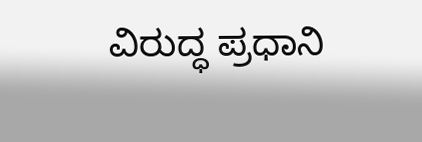ವಿರುದ್ಧ ಪ್ರಧಾನಿ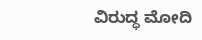ವಿರುದ್ಧ ಮೋದಿ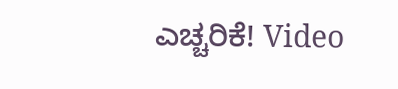ಎಚ್ಚರಿಕೆ! Video